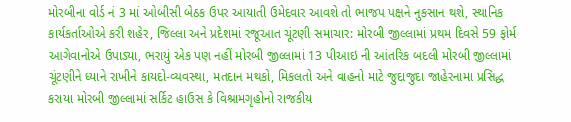મોરબીના વોર્ડ નં 3 માં ઓબીસી બેઠક ઉપર આયાતી ઉમેદવાર આવશે તો ભાજપ પક્ષને નુકસાન થશે, સ્થાનિક કાર્યકર્તાઓએ કરી શહેર, જિલ્લા અને પ્રદેશમાં રજૂઆત ચૂંટણી સમાચાર: મોરબી જીલ્લામાં પ્રથમ દિવસે 59 ફોર્મ આગેવાનોએ ઉપાડ્યા, ભરાયું એક પણ નહીં મોરબી જીલ્લામાં 13 પીઆઇ ની આંતરિક બદલી મોરબી જીલ્લામાં ચૂંટણીને ધ્યાને રાખીને કાયદો-વ્યવસ્થા, મતદાન મથકો, મિકલતો અને વાહનો માટે જુદાજુદા જાહેરનામા પ્રસિદ્ધ કરાયા મોરબી જીલ્લામાં સર્કિટ હાઉસ કે વિશ્રામગૃહોનો રાજકીય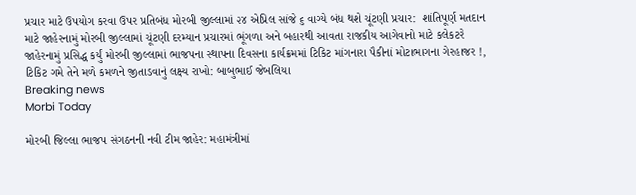પ્રચાર માટે ઉપયોગ કરવા ઉપર પ્રતિબંધ મોરબી જીલ્લામાં ૨૪ એપ્રિલ સાંજે ૬ વાગ્યે બંધ થશે ચૂંટણી પ્રચાર:  શાંતિપૂર્ણ મતદાન માટે જાહેરનામું મોરબી જીલ્લામાં ચૂંટણી દરમ્યાન પ્રચારમાં ભૂંગળા અને બહારથી આવતા રાજકીય આગેવાનો માટે કલેકટરે જાહેરનામું પ્રસિદ્ધ કર્યું મોરબી જીલ્લામાં ભાજપના સ્થાપના દિવસના કાર્યક્રમમાં ટિકિટ માંગનારા પૈકીનાં મોટાભાગના ગેરહાજર !, ટિકિટ ગમે તેને મળે કમળને જીતાડવાનું લક્ષ્ય રાખો: બાબુભાઈ જેબલિયા
Breaking news
Morbi Today

મોરબી જિલ્લા ભાજપ સંગઠનની નવી ટીમ જાહેર: મહામંત્રીમાં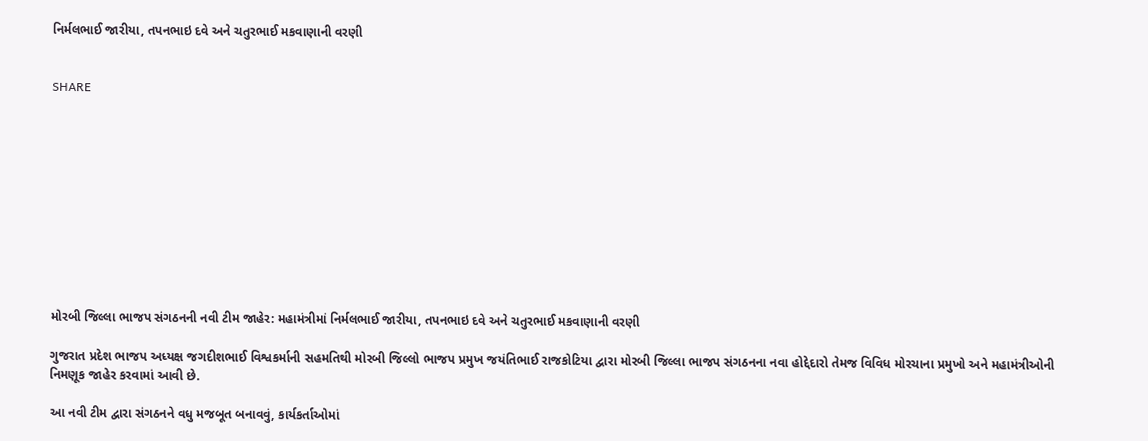નિર્મલભાઈ જારીયા, તપનભાઇ દવે અને ચતુરભાઈ મકવાણાની વરણી


SHARE











મોરબી જિલ્લા ભાજપ સંગઠનની નવી ટીમ જાહેર: મહામંત્રીમાં નિર્મલભાઈ જારીયા, તપનભાઇ દવે અને ચતુરભાઈ મકવાણાની વરણી

ગુજરાત પ્રદેશ ભાજપ અધ્યક્ષ જગદીશભાઈ વિશ્વકર્માની સહમતિથી મોરબી જિલ્લો ભાજપ પ્રમુખ જયંતિભાઈ રાજકોટિયા દ્વારા મોરબી જિલ્લા ભાજપ સંગઠનના નવા હોદ્દેદારો તેમજ વિવિધ મોરચાના પ્રમુખો અને મહામંત્રીઓની નિમણૂક જાહેર કરવામાં આવી છે.

આ નવી ટીમ દ્વારા સંગઠનને વધુ મજબૂત બનાવવું, કાર્યકર્તાઓમાં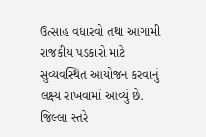ઉત્સાહ વધારવો તથા આગામી રાજકીય પડકારો માટે સુવ્યવસ્થિત આયોજન કરવાનું લક્ષ્ય રાખવામાં આવ્યું છે.  જિલ્લા સ્તરે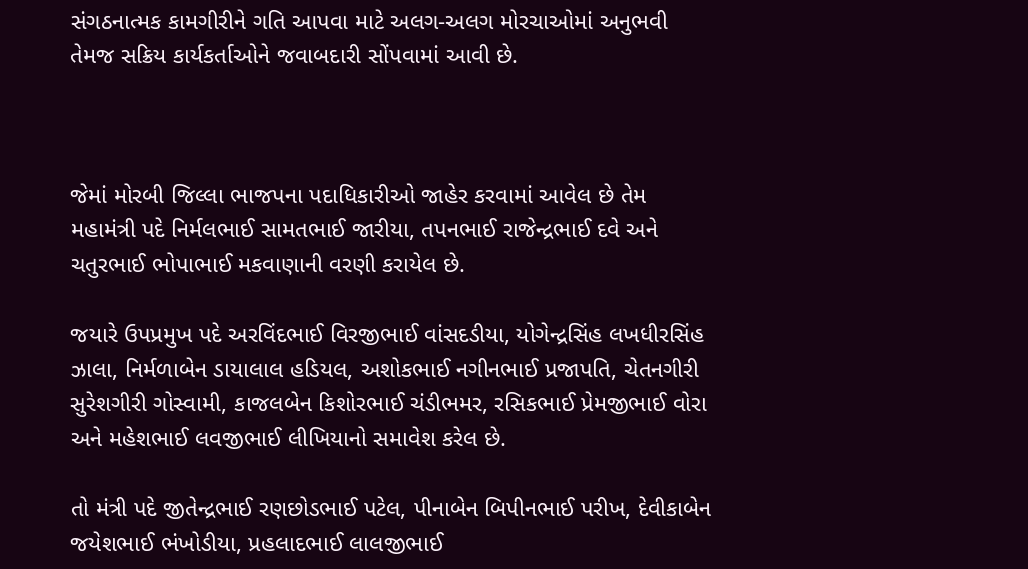સંગઠનાત્મક કામગીરીને ગતિ આપવા માટે અલગ-અલગ મોરચાઓમાં અનુભવી તેમજ સક્રિય કાર્યકર્તાઓને જવાબદારી સોંપવામાં આવી છે.



જેમાં મોરબી જિલ્લા ભાજપના પદાધિકારીઓ જાહેર કરવામાં આવેલ છે તેમ મહામંત્રી પદે નિર્મલભાઈ સામતભાઈ જારીયા, તપનભાઈ રાજેન્દ્રભાઈ દવે અને ચતુરભાઈ ભોપાભાઈ મકવાણાની વરણી કરાયેલ છે.

જયારે ઉપપ્રમુખ પદે અરવિંદભાઈ વિરજીભાઈ વાંસદડીયા, યોગેન્દ્રસિંહ લખધીરસિંહ ઝાલા, નિર્મળાબેન ડાયાલાલ હડિયલ, અશોકભાઈ નગીનભાઈ પ્રજાપતિ, ચેતનગીરી સુરેશગીરી ગોસ્વામી, કાજલબેન કિશોરભાઈ ચંડીભમર, રસિકભાઈ પ્રેમજીભાઈ વોરા અને મહેશભાઈ લવજીભાઈ લીખિયાનો સમાવેશ કરેલ છે.

તો મંત્રી પદે જીતેન્દ્રભાઈ રણછોડભાઈ પટેલ, પીનાબેન બિપીનભાઈ પરીખ, દેવીકાબેન જયેશભાઈ ભંખોડીયા, પ્રહલાદભાઈ લાલજીભાઈ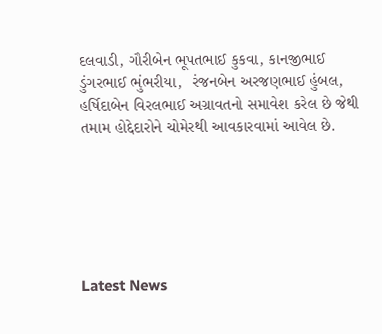દલવાડી, ગૌરીબેન ભૂપતભાઈ કુકવા, કાનજીભાઈ ડુંગરભાઈ ભુંભરીયા,  રંજનબેન અરજણભાઈ હુંબલ, હર્ષિદાબેન વિરલભાઈ અગ્રાવતનો સમાવેશ કરેલ છે જેથી તમામ હોદ્દેદારોને ચોમેરથી આવકારવામાં આવેલ છે.






Latest News